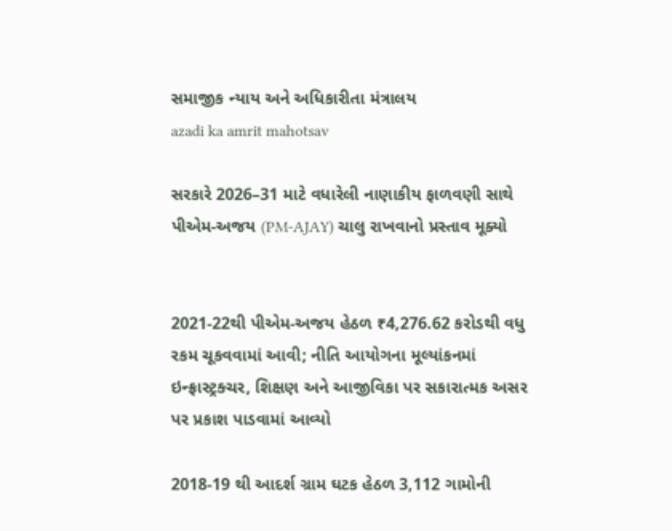સમાજીક ન્યાય અને અધિકારીતા મંત્રાલય
azadi ka amrit mahotsav

સરકારે 2026–31 માટે વધારેલી નાણાકીય ફાળવણી સાથે પીએમ-અજય (PM-AJAY) ચાલુ રાખવાનો પ્રસ્તાવ મૂક્યો


2021-22થી પીએમ-અજય હેઠળ ₹4,276.62 કરોડથી વધુ રકમ ચૂકવવામાં આવી; નીતિ આયોગના મૂલ્યાંકનમાં ઇન્ફ્રાસ્ટ્રક્ચર, શિક્ષણ અને આજીવિકા પર સકારાત્મક અસર પર પ્રકાશ પાડવામાં આવ્યો

2018-19 થી આદર્શ ગ્રામ ઘટક હેઠળ 3,112 ગામોની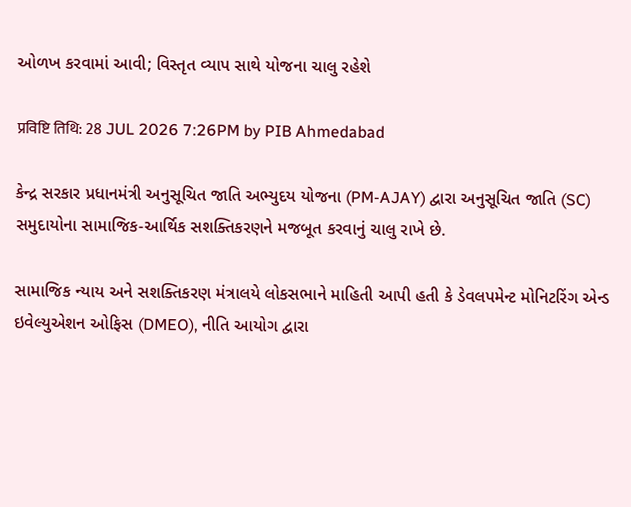ઓળખ કરવામાં આવી; વિસ્તૃત વ્યાપ સાથે યોજના ચાલુ રહેશે

प्रविष्टि तिथि: 28 JUL 2026 7:26PM by PIB Ahmedabad

કેન્દ્ર સરકાર પ્રધાનમંત્રી અનુસૂચિત જાતિ અભ્યુદય યોજના (PM-AJAY) દ્વારા અનુસૂચિત જાતિ (SC) સમુદાયોના સામાજિક-આર્થિક સશક્તિકરણને મજબૂત કરવાનું ચાલુ રાખે છે.

સામાજિક ન્યાય અને સશક્તિકરણ મંત્રાલયે લોકસભાને માહિતી આપી હતી કે ડેવલપમેન્ટ મોનિટરિંગ એન્ડ ઇવેલ્યુએશન ઓફિસ (DMEO), નીતિ આયોગ દ્વારા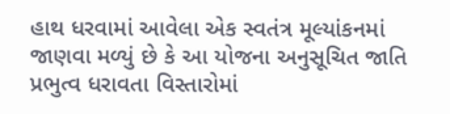હાથ ધરવામાં આવેલા એક સ્વતંત્ર મૂલ્યાંકનમાં જાણવા મળ્યું છે કે આ યોજના અનુસૂચિત જાતિ પ્રભુત્વ ધરાવતા વિસ્તારોમાં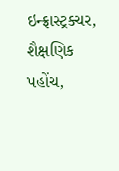ઇન્ફ્રાસ્ટ્રક્ચર, શૈક્ષણિક પહોંચ,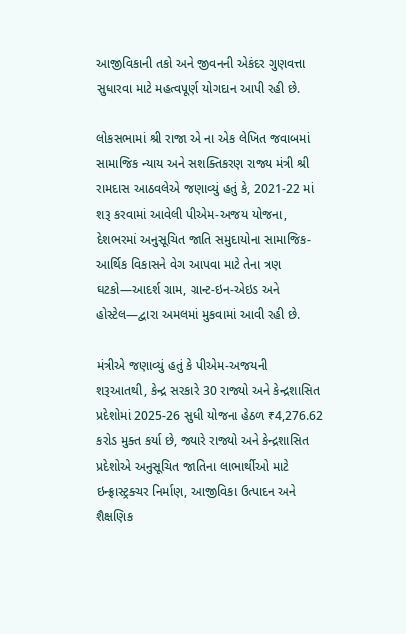આજીવિકાની તકો અને જીવનની એકંદર ગુણવત્તા સુધારવા માટે મહત્વપૂર્ણ યોગદાન આપી રહી છે.

લોકસભામાં શ્રી રાજા એ ના એક લેખિત જવાબમાં સામાજિક ન્યાય અને સશક્તિકરણ રાજ્ય મંત્રી શ્રી રામદાસ આઠવલેએ જણાવ્યું હતું કે, 2021-22 માં શરૂ કરવામાં આવેલી પીએમ-અજય યોજના, દેશભરમાં અનુસૂચિત જાતિ સમુદાયોના સામાજિક-આર્થિક વિકાસને વેગ આપવા માટે તેના ત્રણ ઘટકો—આદર્શ ગ્રામ, ગ્રાન્ટ-ઇન-એઇડ અને હોસ્ટેલ—દ્વારા અમલમાં મુકવામાં આવી રહી છે.

મંત્રીએ જણાવ્યું હતું કે પીએમ-અજયની શરૂઆતથી, કેન્દ્ર સરકારે 30 રાજ્યો અને કેન્દ્રશાસિત પ્રદેશોમાં 2025-26 સુધી યોજના હેઠળ ₹4,276.62 કરોડ મુક્ત કર્યા છે, જ્યારે રાજ્યો અને કેન્દ્રશાસિત પ્રદેશોએ અનુસૂચિત જાતિના લાભાર્થીઓ માટે ઇન્ફ્રાસ્ટ્રક્ચર નિર્માણ, આજીવિકા ઉત્પાદન અને શૈક્ષણિક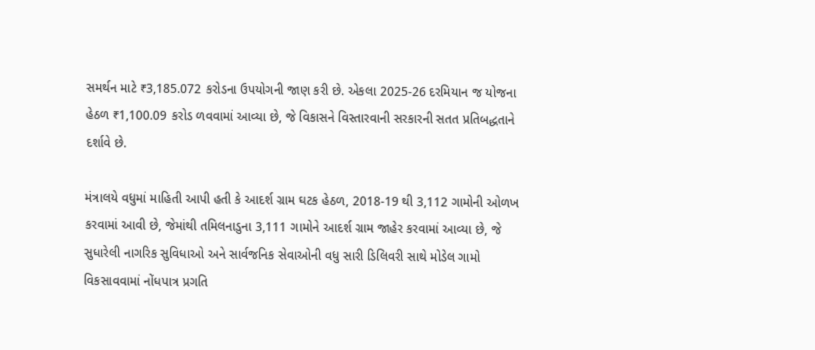સમર્થન માટે ₹3,185.072 કરોડના ઉપયોગની જાણ કરી છે. એકલા 2025-26 દરમિયાન જ યોજના હેઠળ ₹1,100.09 કરોડ ળવવામાં આવ્યા છે, જે વિકાસને વિસ્તારવાની સરકારની સતત પ્રતિબદ્ધતાને દર્શાવે છે.

મંત્રાલયે વધુમાં માહિતી આપી હતી કે આદર્શ ગ્રામ ઘટક હેઠળ, 2018-19 થી 3,112 ગામોની ઓળખ કરવામાં આવી છે, જેમાંથી તમિલનાડુના 3,111 ગામોને આદર્શ ગ્રામ જાહેર કરવામાં આવ્યા છે, જે સુધારેલી નાગરિક સુવિધાઓ અને સાર્વજનિક સેવાઓની વધુ સારી ડિલિવરી સાથે મોડેલ ગામો વિકસાવવામાં નોંધપાત્ર પ્રગતિ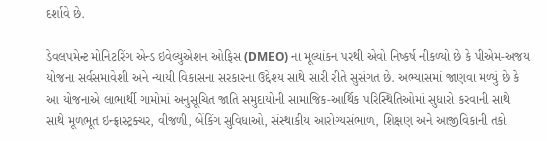દર્શાવે છે.

ડેવલપમેન્ટ મોનિટરિંગ એન્ડ ઇવેલ્યુએશન ઓફિસ (DMEO) ના મૂલ્યાંકન પરથી એવો નિષ્કર્ષ નીકળ્યો છે કે પીએમ-અજય યોજના સર્વસમાવેશી અને ન્યાયી વિકાસના સરકારના ઉદ્દેશ્ય સાથે સારી રીતે સુસંગત છે. અભ્યાસમાં જાણવા મળ્યું છે કે આ યોજનાએ લાભાર્થી ગામોમાં અનુસૂચિત જાતિ સમુદાયોની સામાજિક-આર્થિક પરિસ્થિતિઓમાં સુધારો કરવાની સાથે સાથે મૂળભૂત ઇન્ફ્રાસ્ટ્રક્ચર, વીજળી, બેંકિંગ સુવિધાઓ, સંસ્થાકીય આરોગ્યસંભાળ, શિક્ષણ અને આજીવિકાની તકો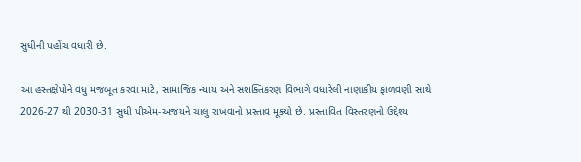સુધીની પહોંચ વધારી છે.

આ હસ્તક્ષેપોને વધુ મજબૂત કરવા માટે, સામાજિક ન્યાય અને સશક્તિકરણ વિભાગે વધારેલી નાણાકીય ફાળવણી સાથે 2026-27 થી 2030-31 સુધી પીએમ-અજયને ચાલુ રાખવાનો પ્રસ્તાવ મૂક્યો છે. પ્રસ્તાવિત વિસ્તરણનો ઉદ્દેશ્ય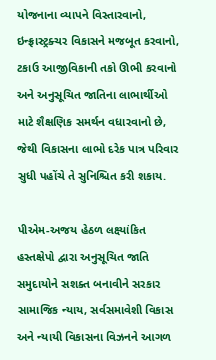યોજનાના વ્યાપને વિસ્તારવાનો, ઇન્ફ્રાસ્ટ્રક્ચર વિકાસને મજબૂત કરવાનો, ટકાઉ આજીવિકાની તકો ઊભી કરવાનો અને અનુસૂચિત જાતિના લાભાર્થીઓ માટે શૈક્ષણિક સમર્થન વધારવાનો છે, જેથી વિકાસના લાભો દરેક પાત્ર પરિવાર સુધી પહોંચે તે સુનિશ્ચિત કરી શકાય.

પીએમ-અજય હેઠળ લક્ષ્યાંકિત હસ્તક્ષેપો દ્વારા અનુસૂચિત જાતિ સમુદાયોને સશક્ત બનાવીને સરકાર સામાજિક ન્યાય, સર્વસમાવેશી વિકાસ અને ન્યાયી વિકાસના વિઝનને આગળ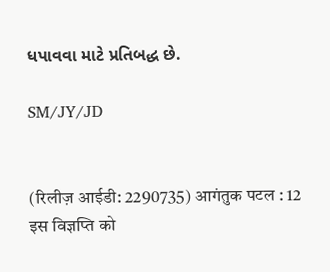ધપાવવા માટે પ્રતિબદ્ધ છે.

SM/JY/JD


(रिलीज़ आईडी: 2290735) आगंतुक पटल : 12
इस विज्ञप्ति को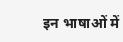इन भाषाओं में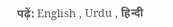पढ़ें: English , Urdu , हिन्दी